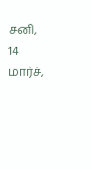சனி, 14 மார்ச்,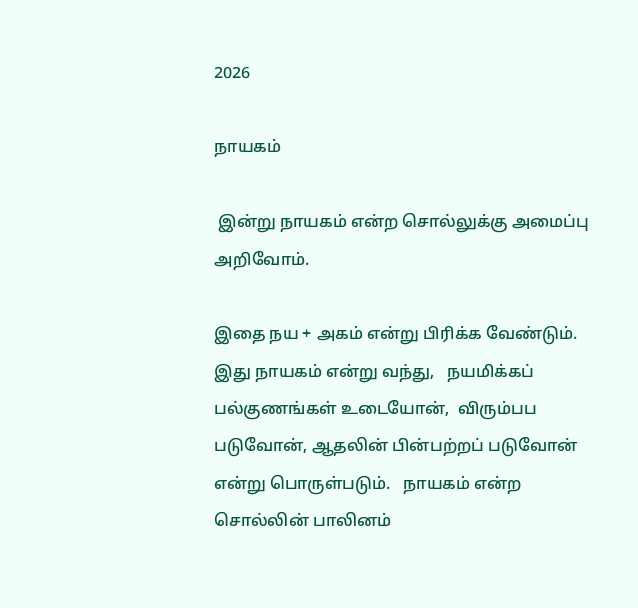2026

நாயகம்

 இன்று நாயகம் என்ற சொல்லுக்கு அமைப்பு  அறிவோம்.

இதை நய + அகம் என்று பிரிக்க வேண்டும்.  இது நாயகம் என்று வந்து,   நயமிக்கப் பல்குணங்கள் உடையோன்,  விரும்பப படுவோன், ஆதலின் பின்பற்றப் படுவோன்  என்று பொருள்படும்.   நாயகம் என்ற சொல்லின் பாலினம்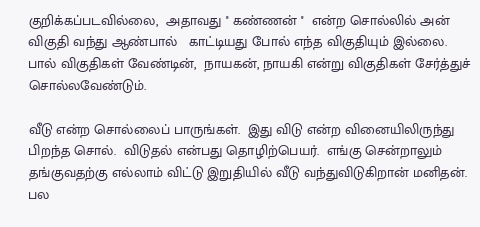குறிக்கப்படவில்லை,  அதாவது '' கண்ணன் ''  என்ற சொல்லில் அன் விகுதி வந்து ஆண்பால்   காட்டியது போல் எந்த விகுதியும் இல்லை. பால் விகுதிகள் வேண்டின்,  நாயகன், நாயகி என்று விகுதிகள் சேர்த்துச் சொல்லவேண்டும்.

வீடு என்ற சொல்லைப் பாருங்கள்.  இது விடு என்ற வினையிலிருந்து பிறந்த சொல்.  விடுதல் என்பது தொழிற்பெயர்.  எங்கு சென்றாலும்  தங்குவதற்கு எல்லாம் விட்டு இறுதியில் வீடு வந்துவிடுகிறான் மனிதன்.  பல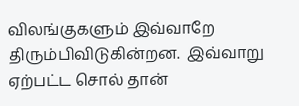விலங்குகளும் இவ்வாறே திரும்பிவிடுகின்றன.  இவ்வாறு ஏற்பட்ட சொல் தான்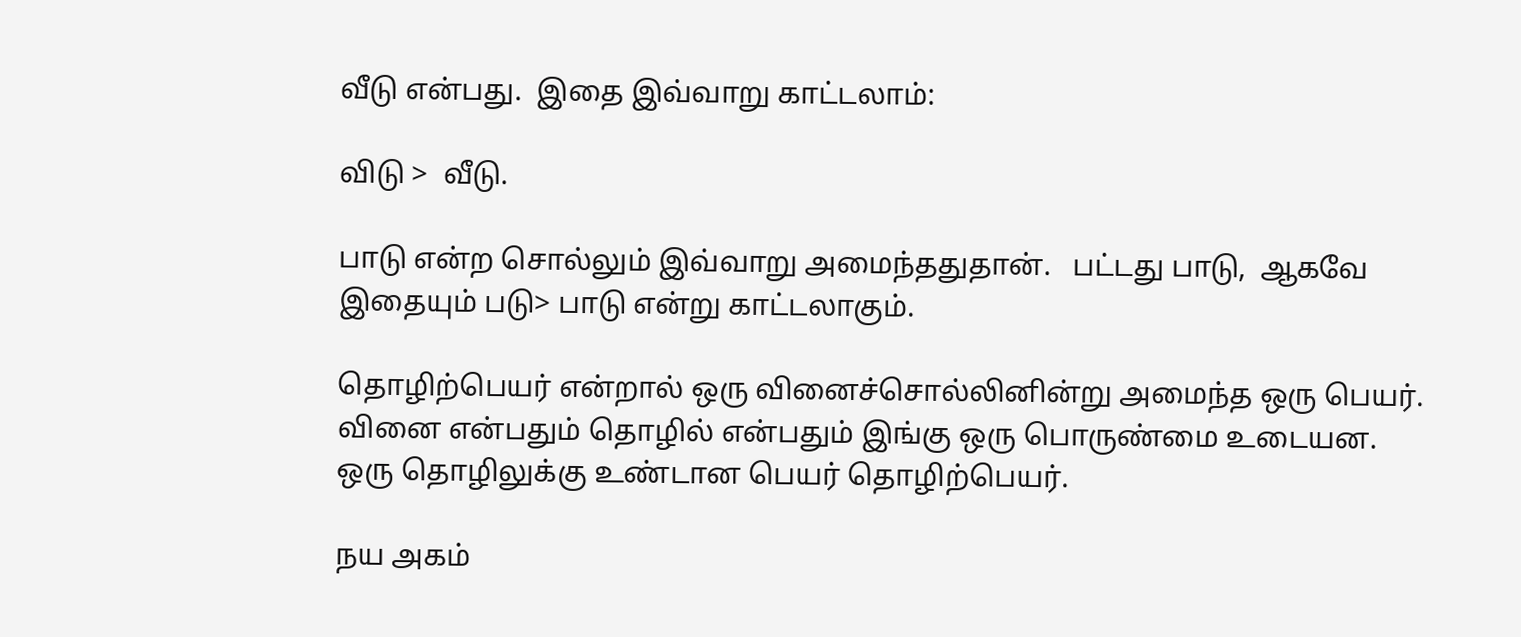வீடு என்பது.  இதை இவ்வாறு காட்டலாம்:

விடு >  வீடு.

பாடு என்ற சொல்லும் இவ்வாறு அமைந்ததுதான்.   பட்டது பாடு,  ஆகவே இதையும் படு> பாடு என்று காட்டலாகும்.

தொழிற்பெயர் என்றால் ஒரு வினைச்சொல்லினின்று அமைந்த ஒரு பெயர். வினை என்பதும் தொழில் என்பதும் இங்கு ஒரு பொருண்மை உடையன.  ஒரு தொழிலுக்கு உண்டான பெயர் தொழிற்பெயர்.

நய அகம்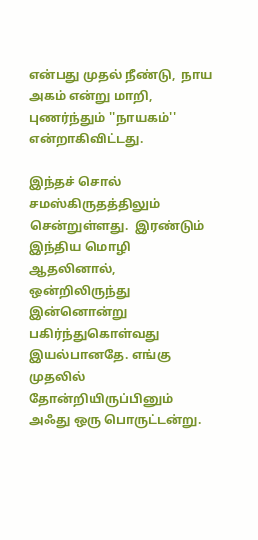என்பது முதல் நீண்டு,  நாய அகம் என்று மாறி, புணர்ந்தும் ''நாயகம்'' என்றாகிவிட்டது.

இந்தச் சொல் சமஸ்கிருதத்திலும் சென்றுள்ளது.  இரண்டும்  இந்திய மொழி ஆதலினால், ஒன்றிலிருந்து இன்னொன்று பகிர்ந்துகொள்வது இயல்பானதே. எங்கு முதலில் தோன்றியிருப்பினும் அஃது ஒரு பொருட்டன்று.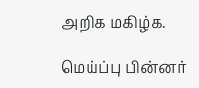அறிக மகிழ்க.

மெய்ப்பு பின்னர்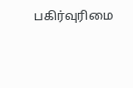பகிர்வுரிமை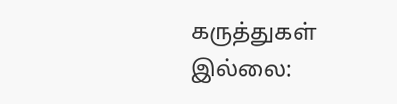கருத்துகள் இல்லை: